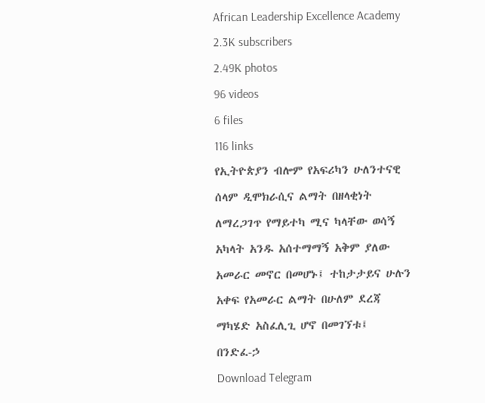African Leadership Excellence Academy
2.3K subscribers
2.49K photos
96 videos
6 files
116 links
የኢትዮጵያን ብሎም የአፍሪካን ሁለንተናዊ ሰላም ዲሞክራሲና ልማት በዘላቂነት ለማረጋገጥ የማይተካ ሚና ካላቸው ወሳኝ አካላት አንዱ አሰተማማኝ አቅም ያለው አመራር መኖር በመሆኑ፤ ተከታታይና ሁሉን አቀፍ የአመራር ልማት በሁለም ደረጃ ማካሄድ አስፈሊጊ ሆኖ በመገኘቱ፤
በንድፈ-ኃ
Download Telegram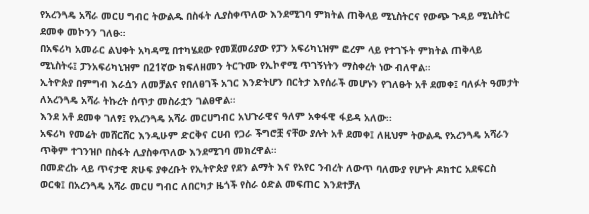የአረንጓዴ አሻራ መርሀ ግብር ትውልዱ በስፋት ሊያስቀጥለው እንደሚገባ ምክትል ጠቅላይ ሚኒስትርና የውጭ ጉዳይ ሚኒስትር ደመቀ መኮንን ገለፁ።
በአፍሪካ አመራር ልህቀት አካዳሚ በተካሄደው የመጀመሪያው የፓን አፍሪካኒዝም ፎረም ላይ የተገኙት ምክትል ጠቅላይ ሚኒስትሩ፤ ፓንአፍሪካኒዝም በ21ኛው ክፍለዘመን ትርጉሙ የኢኮኖሚ ጥገኝነትን ማስቀረት ነው ብለዋል።
ኢትዮጵያ በምግብ እራሷን ለመቻልና የበለፀገች አገር እንድትሆን በርትታ እየሰራች መሆኑን የገለፁት አቶ ደመቀ፤ ባለፉት ዓመታት ለአረንጓዴ አሻራ ትኩረት ሰጥታ መስራቷን ገልፀዋል።
እንደ አቶ ደመቀ ገለፃ፤ የአረንጓዴ አሻራ መርሀግብር አህጉራዊና ዓለም አቀፋዊ ፋይዳ አለው፡፡
አፍሪካ የመሬት መሸርሸር እንዲሁም ድርቅና ርሀብ የጋራ ችግሮቿ ናቸው ያሉት አቶ ደመቀ፤ ለዚህም ትውልዱ የአረንጓዴ አሻራን ጥቅም ተገንዝቦ በስፋት ሊያስቀጥለው እንደሚገባ መክረዋል።
በመድረኩ ላይ ጥናታዊ ጽሁፍ ያቀረቡት የኢትዮጵያ የደን ልማት እና የአየር ንብረት ለውጥ ባለሙያ የሆኑት ዶክተር አደፍርስ ወርቁ፤ በአረንጓዴ አሻራ መርሀ ግብር ለበርካታ ዜጎች የስራ ዕድል መፍጠር እንደተቻለ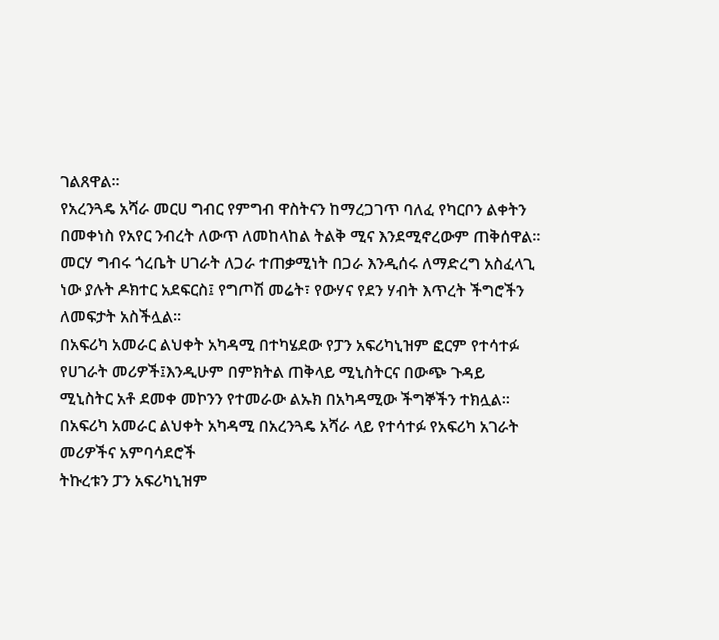ገልጸዋል።
የአረንጓዴ አሻራ መርሀ ግብር የምግብ ዋስትናን ከማረጋገጥ ባለፈ የካርቦን ልቀትን በመቀነስ የአየር ንብረት ለውጥ ለመከላከል ትልቅ ሚና እንደሚኖረውም ጠቅሰዋል።
መርሃ ግብሩ ጎረቤት ሀገራት ለጋራ ተጠቃሚነት በጋራ እንዲሰሩ ለማድረግ አስፈላጊ ነው ያሉት ዶክተር አደፍርስ፤ የግጦሽ መሬት፣ የውሃና የደን ሃብት እጥረት ችግሮችን ለመፍታት አስችሏል፡፡
በአፍሪካ አመራር ልህቀት አካዳሚ በተካሄደው የፓን አፍሪካኒዝም ፎርም የተሳተፉ የሀገራት መሪዎች፤እንዲሁም በምክትል ጠቅላይ ሚኒስትርና በውጭ ጉዳይ ሚኒስትር አቶ ደመቀ መኮንን የተመራው ልኡክ በአካዳሚው ችግኞችን ተክሏል፡፡
በአፍሪካ አመራር ልህቀት አካዳሚ በአረንጓዴ አሻራ ላይ የተሳተፉ የአፍሪካ አገራት መሪዎችና አምባሳደሮች
ትኩረቱን ፓን አፍሪካኒዝም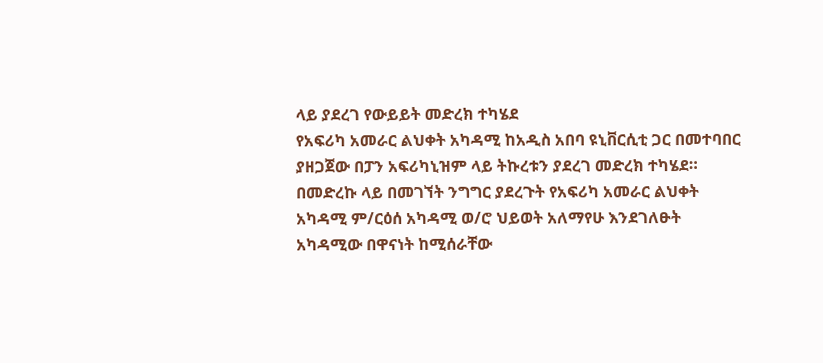ላይ ያደረገ የውይይት መድረክ ተካሄደ
የአፍሪካ አመራር ልህቀት አካዳሚ ከአዲስ አበባ ዩኒቨርሲቲ ጋር በመተባበር ያዘጋጀው በፓን አፍሪካኒዝም ላይ ትኩረቱን ያደረገ መድረክ ተካሄደ።
በመድረኩ ላይ በመገኘት ንግግር ያደረጉት የአፍሪካ አመራር ልህቀት አካዳሚ ም/ርዕሰ አካዳሚ ወ/ሮ ህይወት አለማየሁ እንደገለፁት አካዳሚው በዋናነት ከሚሰራቸው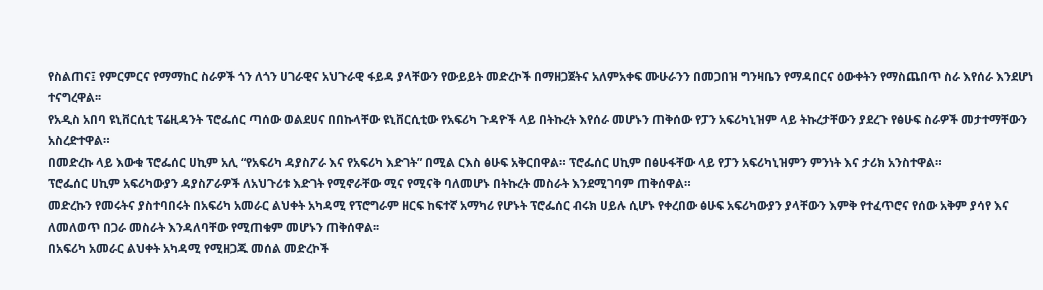የስልጠና፤ የምርምርና የማማከር ስራዎች ጎን ለጎን ሀገራዊና አህጉራዊ ፋይዳ ያላቸውን የውይይት መድረኮች በማዘጋጀትና አለምአቀፍ ሙሁራንን በመጋበዝ ግንዛቤን የማዳበርና ዕውቀትን የማስጨበጥ ስራ እየሰራ እንደሆነ ተናግረዋል፡፡
የአዲስ አበባ ዩኒቨርሲቲ ፕሬዚዳንት ፕሮፌሰር ጣሰው ወልደሀና በበኩላቸው ዩኒቨርሲቲው የአፍሪካ ጉዳዮች ላይ በትኩረት እየሰራ መሆኑን ጠቅሰው የፓን አፍሪካኒዝም ላይ ትኩረታቸውን ያደረጉ የፅሁፍ ስራዎች መታተማቸውን አስረድተዋል።
በመድረኩ ላይ እውቁ ፕሮፌሰር ሀኪም አሊ “የአፍሪካ ዳያስፖራ እና የአፍሪካ እድገት” በሚል ርእስ ፅሁፍ አቅርበዋል። ፕሮፌሰር ሀኪም በፅሁፋቸው ላይ የፓን አፍሪካኒዝምን ምንነት እና ታሪክ አንስተዋል።
ፕሮፌሰር ሀኪም አፍሪካውያን ዳያስፖራዎች ለአህጉሪቱ እድገት የሚኖራቸው ሚና የሚናቅ ባለመሆኑ በትኩረት መስራት እንደሚገባም ጠቅሰዋል።
መድረኩን የመሩትና ያስተባበሩት በአፍሪካ አመራር ልህቀት አካዳሚ የፕሮግራም ዘርፍ ከፍተኛ አማካሪ የሆኑት ፕሮፌሰር ብሩክ ሀይሉ ሲሆኑ የቀረበው ፅሁፍ አፍሪካውያን ያላቸውን እምቅ የተፈጥሮና የሰው አቅም ያሳየ እና ለመለወጥ በጋራ መስራት እንዳለባቸው የሚጠቁም መሆኑን ጠቅሰዋል፡፡
በአፍሪካ አመራር ልህቀት አካዳሚ የሚዘጋጁ መሰል መድረኮች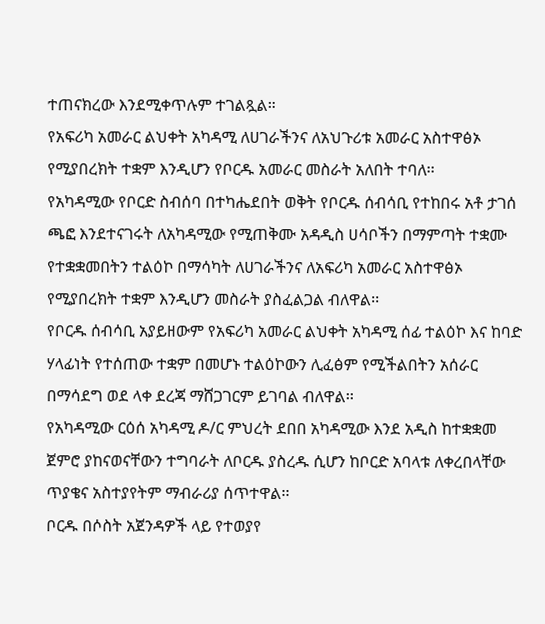ተጠናክረው እንደሚቀጥሉም ተገልጿል።
የአፍሪካ አመራር ልህቀት አካዳሚ ለሀገራችንና ለአህጉሪቱ አመራር አስተዋፅኦ የሚያበረክት ተቋም እንዲሆን የቦርዱ አመራር መስራት አለበት ተባለ፡፡
የአካዳሚው የቦርድ ስብሰባ በተካሔደበት ወቅት የቦርዱ ሰብሳቢ የተከበሩ አቶ ታገሰ ጫፎ እንደተናገሩት ለአካዳሚው የሚጠቅሙ አዳዲስ ሀሳቦችን በማምጣት ተቋሙ የተቋቋመበትን ተልዕኮ በማሳካት ለሀገራችንና ለአፍሪካ አመራር አስተዋፅኦ የሚያበረክት ተቋም እንዲሆን መስራት ያስፈልጋል ብለዋል፡፡
የቦርዱ ሰብሳቢ አያይዘውም የአፍሪካ አመራር ልህቀት አካዳሚ ሰፊ ተልዕኮ እና ከባድ ሃላፊነት የተሰጠው ተቋም በመሆኑ ተልዕኮውን ሊፈፅም የሚችልበትን አሰራር በማሳደግ ወደ ላቀ ደረጃ ማሸጋገርም ይገባል ብለዋል፡፡
የአካዳሚው ርዕሰ አካዳሚ ዶ/ር ምህረት ደበበ አካዳሚው እንደ አዲስ ከተቋቋመ ጀምሮ ያከናወናቸውን ተግባራት ለቦርዱ ያስረዱ ሲሆን ከቦርድ አባላቱ ለቀረበላቸው ጥያቄና አስተያየትም ማብራሪያ ሰጥተዋል፡፡
ቦርዱ በሶስት አጀንዳዎች ላይ የተወያየ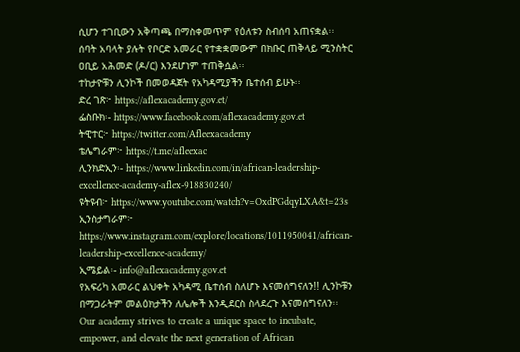ሲሆን ተገቢውን አቅጣጫ በማስቀመጥም የዕለቱን ስብሰባ አጠናቋል፡፡
ሰባት አባላት ያሉት የቦርድ አመራር የተቋቋመውም በክቡር ጠቅላይ ሚንስትር ዐቢይ አሕመድ (ዶ/ር) እንደሆነም ተጠቅሷል፡፡
ተከታዮቹን ሊንኮች በመወዳጀት የአካዳሚያችን ቤተሰብ ይሁኑ፡፡
ድረ ገጽ፦ https://aflexacademy.gov.et/
ፌስቡክ፡- https://www.facebook.com/aflexacademy.gov.et
ትዊተር፦ https://twitter.com/Afleexacademy
ቴሌግራም፦ https://t.me/afleexac
ሊንክድኢን፡- https://www.linkedin.com/in/african-leadership-excellence-academy-aflex-918830240/
ዩትዩብ፦ https://www.youtube.com/watch?v=OxdPGdqyLXA&t=23s
ኢንስታግራም፦ https://www.instagram.com/explore/locations/1011950041/african-leadership-excellence-academy/
ኢሜይል፡- info@aflexacademy.gov.et
የአፍሪካ አመራር ልህቀት አካዳሚ ቤተሰብ ስለሆኑ እናመሰግናለን!! ሊንኮቹን በማጋራትም መልዕክታችን ለሌሎች እንዲደርስ ስላደረጉ እናመሰግናለን፡፡
Our academy strives to create a unique space to incubate, empower, and elevate the next generation of African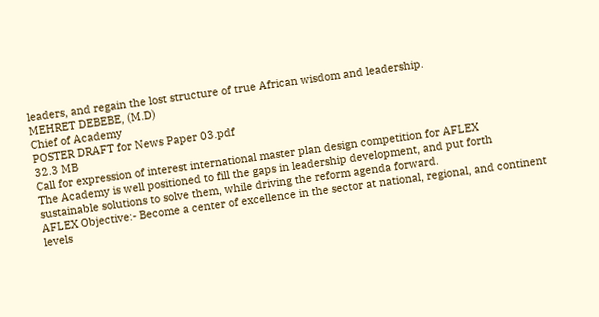leaders, and regain the lost structure of true African wisdom and leadership.
MEHRET DEBEBE, (M.D)
Chief of Academy
POSTER DRAFT for News Paper 03.pdf
32.3 MB
Call for expression of interest international master plan design competition for AFLEX
The Academy is well positioned to fill the gaps in leadership development, and put forth sustainable solutions to solve them, while driving the reform agenda forward.
AFLEX Objective:- Become a center of excellence in the sector at national, regional, and continent levels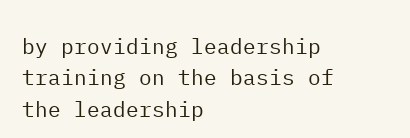by providing leadership training on the basis of the leadership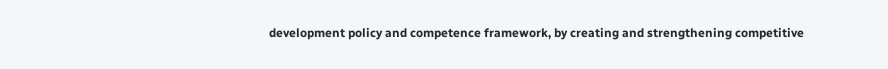development policy and competence framework, by creating and strengthening competitive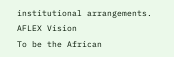institutional arrangements.
AFLEX Vision
To be the African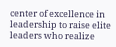center of excellence in leadership to raise elite leaders who realize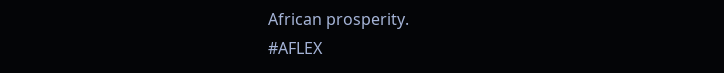African prosperity.
#AFLEX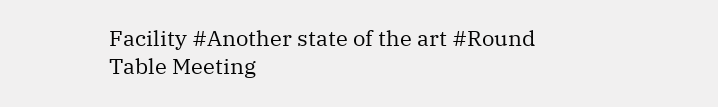Facility #Another state of the art #Round Table Meeting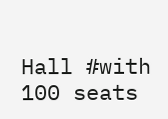Hall #with 100 seats